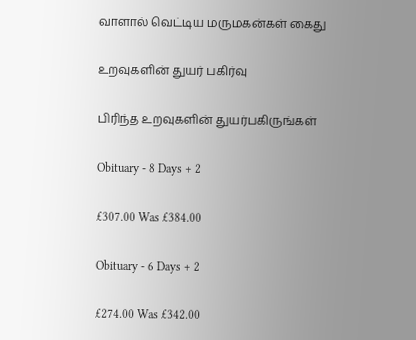வாளால் வெட்டிய மருமகன்கள் கைது

உறவுகளின் துயர் பகிர்வு

பிரிந்த உறவுகளின் துயர்பகிருங்கள்

Obituary - 8 Days + 2

£307.00 Was £384.00

Obituary - 6 Days + 2

£274.00 Was £342.00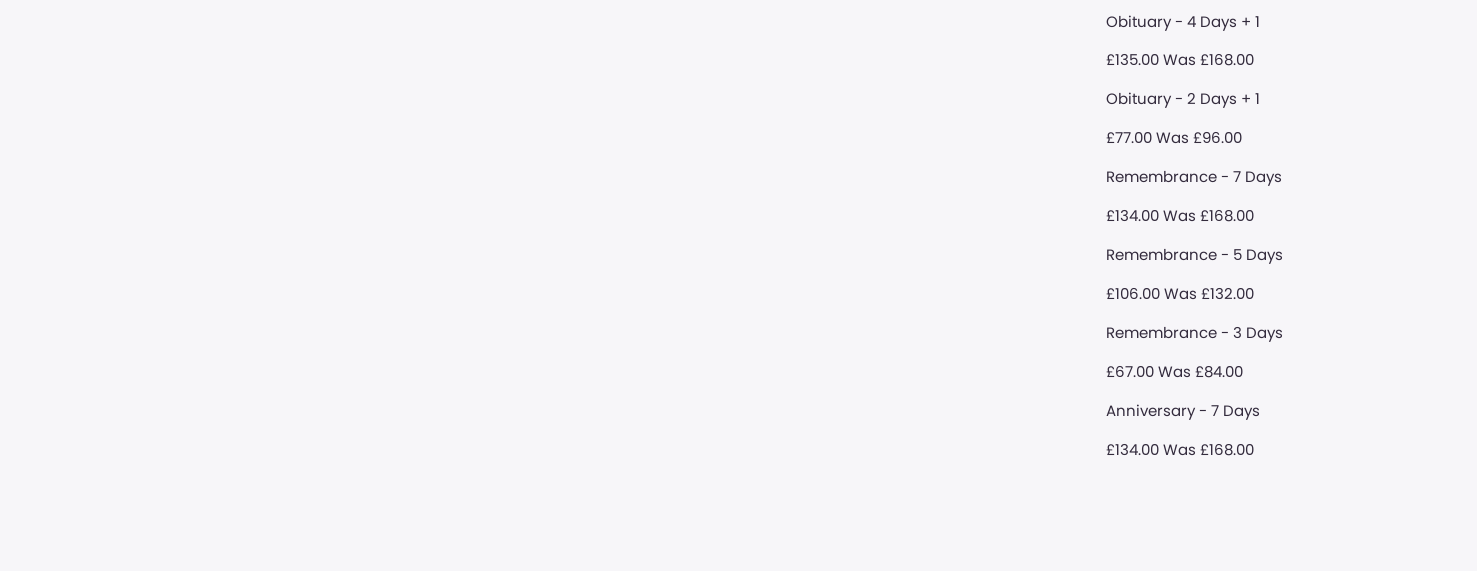Obituary - 4 Days + 1

£135.00 Was £168.00

Obituary - 2 Days + 1

£77.00 Was £96.00

Remembrance - 7 Days

£134.00 Was £168.00

Remembrance - 5 Days

£106.00 Was £132.00

Remembrance - 3 Days

£67.00 Was £84.00

Anniversary - 7 Days

£134.00 Was £168.00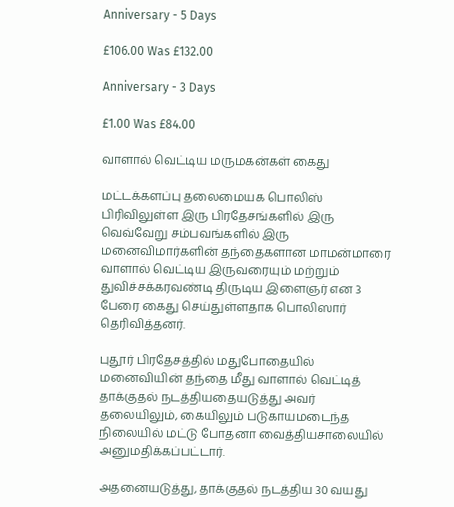Anniversary - 5 Days

£106.00 Was £132.00

Anniversary - 3 Days

£1.00 Was £84.00

வாளால் வெட்டிய மருமகன்கள் கைது

மட்டக்களப்பு தலைமையக பொலிஸ் பிரிவிலுள்ள இரு பிரதேசங்களில் இரு வெவ்வேறு சம்பவங்களில் இரு மனைவிமார்களின் தந்தைகளான மாமன்மாரை வாளால் வெட்டிய இருவரையும் மற்றும் துவிச்சக்கரவண்டி திருடிய இளைஞர் என 3 பேரை கைது செய்துள்ளதாக பொலிஸார் தெரிவித்தனர்.

புதூர் பிரதேசத்தில் மதுபோதையில் மனைவியின் தந்தை மீது வாளால் வெட்டித் தாக்குதல் நடத்தியதையடுத்து அவர் தலையிலும், கையிலும் படுகாயமடைந்த நிலையில் மட்டு போதனா வைத்தியசாலையில் அனுமதிக்கப்பட்டார்.

அதனையடுத்து, தாக்குதல் நடத்திய 30 வயது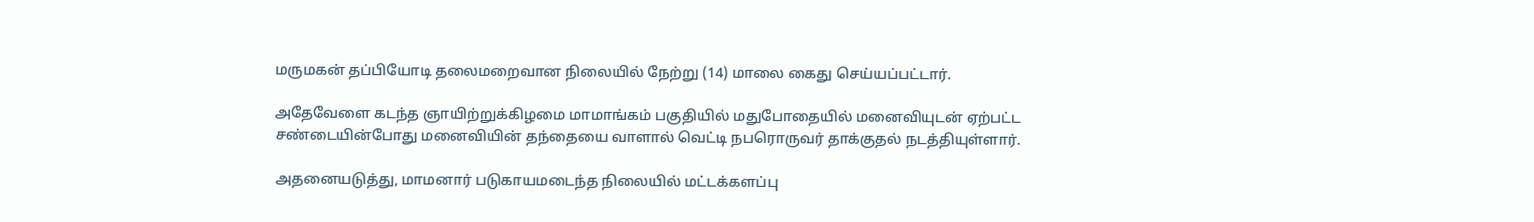மருமகன் தப்பியோடி தலைமறைவான நிலையில் நேற்று (14) மாலை கைது செய்யப்பட்டார்.

அதேவேளை கடந்த ஞாயிற்றுக்கிழமை மாமாங்கம் பகுதியில் மதுபோதையில் மனைவியுடன் ஏற்பட்ட சண்டையின்போது மனைவியின் தந்தையை வாளால் வெட்டி நபரொருவர் தாக்குதல் நடத்தியுள்ளார்.

அதனையடுத்து, மாமனார் படுகாயமடைந்த நிலையில் மட்டக்களப்பு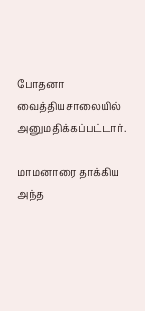போதனா வைத்தியசாலையில் அனுமதிக்கப்பட்டார்.

மாமனாரை தாக்கிய அந்த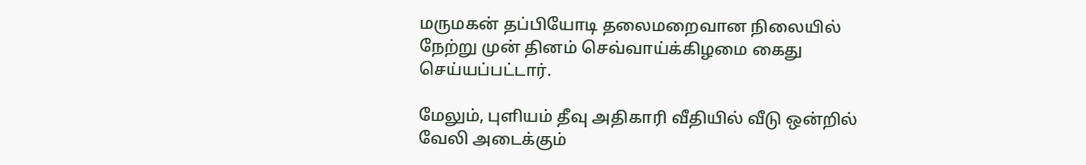மருமகன் தப்பியோடி தலைமறைவான நிலையில் நேற்று முன் தினம் செவ்வாய்க்கிழமை கைது செய்யப்பட்டார்.

மேலும், புளியம் தீவு அதிகாரி வீதியில் வீடு ஒன்றில் வேலி அடைக்கும்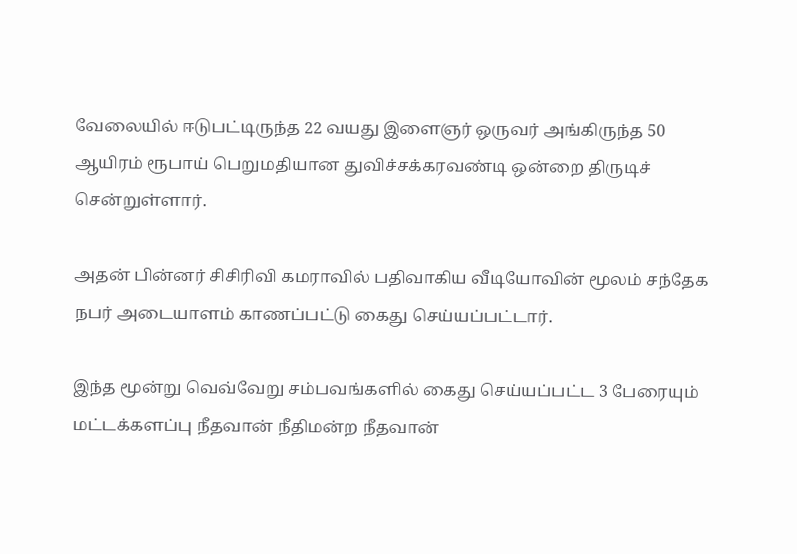வேலையில் ஈடுபட்டிருந்த 22 வயது இளைஞர் ஒருவர் அங்கிருந்த 50 ஆயிரம் ரூபாய் பெறுமதியான துவிச்சக்கரவண்டி ஒன்றை திருடிச் சென்றுள்ளார்.

அதன் பின்னர் சிசிரிவி கமராவில் பதிவாகிய வீடியோவின் மூலம் சந்தேக நபர் அடையாளம் காணப்பட்டு கைது செய்யப்பட்டார்.

இந்த மூன்று வெவ்வேறு சம்பவங்களில் கைது செய்யப்பட்ட 3 பேரையும் மட்டக்களப்பு நீதவான் நீதிமன்ற நீதவான்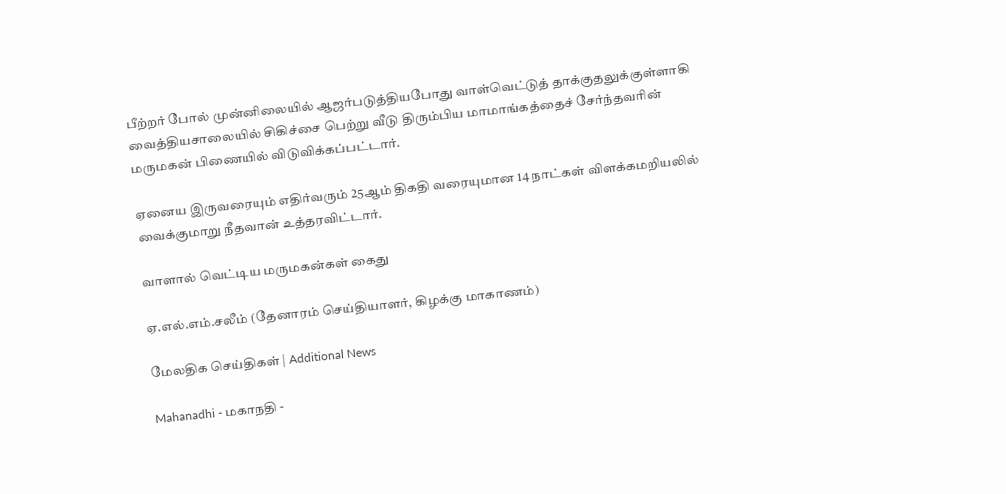பீற்றர் போல் முன்னிலையில் ஆஜர்படுத்தியபோது வாள்வெட்டுத் தாக்குதலுக்குள்ளாகி வைத்தியசாலையில் சிகிச்சை பெற்று வீடு திரும்பிய மாமாங்கத்தைச் சேர்ந்தவரின் மருமகன் பிணையில் விடுவிக்கப்பட்டார்.

ஏனைய இருவரையும் எதிர்வரும் 25ஆம் திகதி வரையுமான 14 நாட்கள் விளக்கமறியலில் வைக்குமாறு நீதவான் உத்தரவிட்டார்.

வாளால் வெட்டிய மருமகன்கள் கைது

ஏ.எல்.எம்.சலீம் (தேனாரம் செய்தியாளர், கிழக்கு மாகாணம்)

மேலதிக செய்திகள் | Additional News

Mahanadhi - மகாநதி -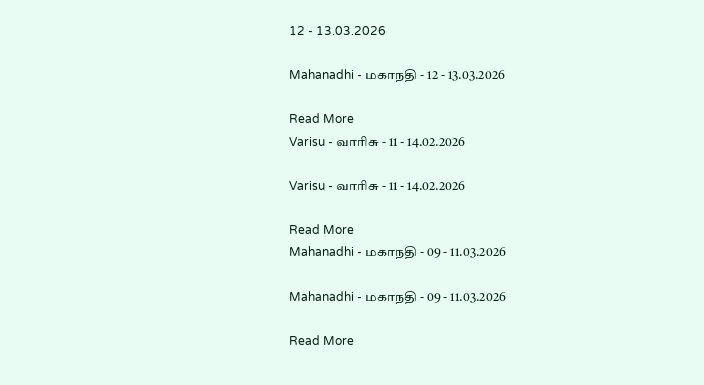12 - 13.03.2026

Mahanadhi - மகாநதி - 12 - 13.03.2026

Read More
Varisu - வாரிசு - 11 - 14.02.2026

Varisu - வாரிசு - 11 - 14.02.2026

Read More
Mahanadhi - மகாநதி - 09 - 11.03.2026

Mahanadhi - மகாநதி - 09 - 11.03.2026

Read More